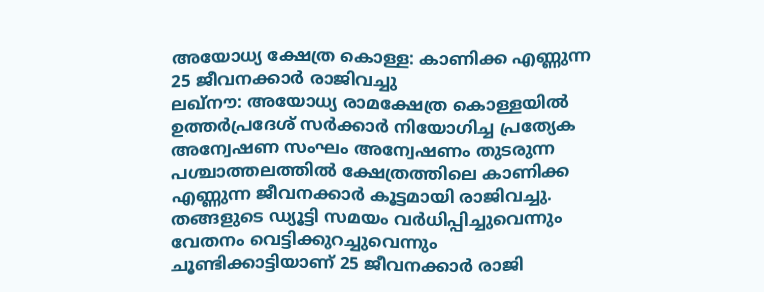അയോധ്യ ക്ഷേത്ര കൊള്ള: കാണിക്ക എണ്ണുന്ന 25 ജീവനക്കാർ രാജിവച്ചു
ലഖ്നൗ: അയോധ്യ രാമക്ഷേത്ര കൊള്ളയിൽ ഉത്തർപ്രദേശ് സർക്കാർ നിയോഗിച്ച പ്രത്യേക അന്വേഷണ സംഘം അന്വേഷണം തുടരുന്ന പശ്ചാത്തലത്തിൽ ക്ഷേത്രത്തിലെ കാണിക്ക എണ്ണുന്ന ജീവനക്കാർ കൂട്ടമായി രാജിവച്ചു.
തങ്ങളുടെ ഡ്യൂട്ടി സമയം വർധിപ്പിച്ചുവെന്നും വേതനം വെട്ടിക്കുറച്ചുവെന്നും ചൂണ്ടിക്കാട്ടിയാണ് 25 ജീവനക്കാർ രാജി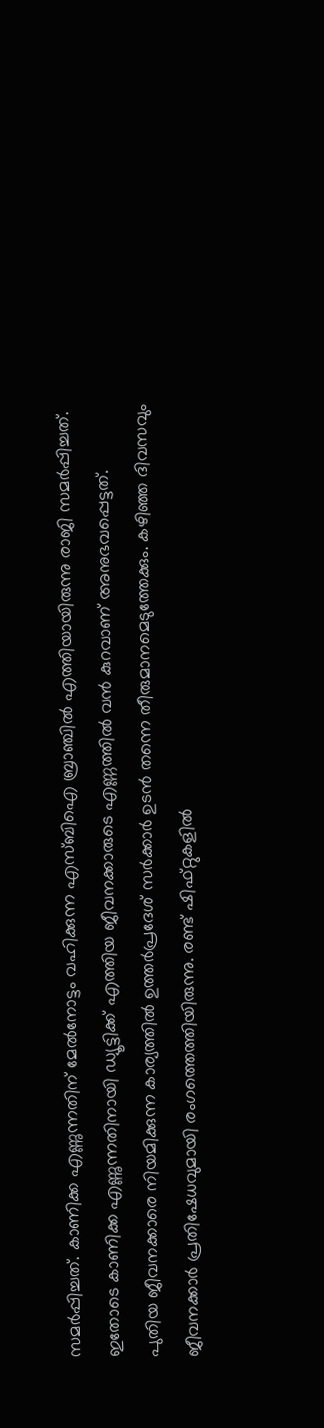സമർപ്പിച്ചത്. കാണിക്ക എണ്ണുന്നതിന് മേൽനോട്ടം വഹിക്കുന്ന എസ്ബിഐ ബ്രാഞ്ചിൽ എത്തിയായിരുന്നു രാജി സമർപ്പിച്ചത്. ഇതോടെ കാണിക്ക എണ്ണുന്നതിനായി ഡ്യൂട്ടിക്ക് എത്തിയ ജീവനക്കാരുടെ എണ്ണത്തിൽ വൻ കുറവാണ് അനുഭവപ്പെട്ടത്.
പുതിയ ജീവനക്കാരെ നിയമിക്കുന്ന കാര്യത്തിൽ ഉത്തർപ്രദേശ് സർക്കാർ ഉടൻ തന്നെ തീരുമാനമെടുത്തേക്കും. കഴിഞ്ഞ ദിവസവും ജീവനക്കാർ പ്രതിഷേധവുമായി രംഗത്തെത്തിയിരുന്നു. രണ്ട് ഷിഫ്റ്റുകളിൽ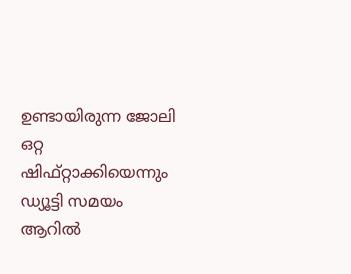ഉണ്ടായിരുന്ന ജോലി ഒറ്റ ഷിഫ്റ്റാക്കിയെന്നും ഡ്യൂട്ടി സമയം ആറിൽ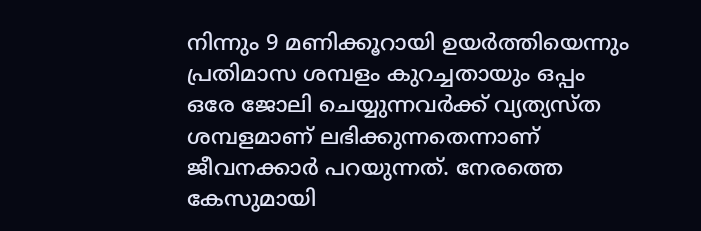നിന്നും 9 മണിക്കൂറായി ഉയർത്തിയെന്നും പ്രതിമാസ ശമ്പളം കുറച്ചതായും ഒപ്പം ഒരേ ജോലി ചെയ്യുന്നവർക്ക് വ്യത്യസ്ത ശമ്പളമാണ് ലഭിക്കുന്നതെന്നാണ് ജീവനക്കാർ പറയുന്നത്. നേരത്തെ കേസുമായി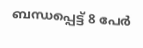ബന്ധപ്പെട്ട് 8 പേർ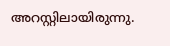അറസ്റ്റിലായിരുന്നു.